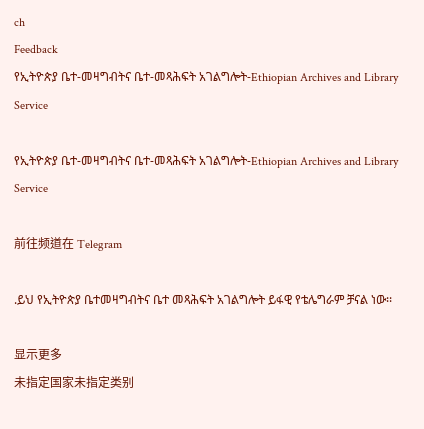ch
Feedback
የኢትዮጵያ ቤተ-መዛግብትና ቤተ-መጻሕፍት አገልግሎት-Ethiopian Archives and Library Service

የኢትዮጵያ ቤተ-መዛግብትና ቤተ-መጻሕፍት አገልግሎት-Ethiopian Archives and Library Service

前往频道在 Telegram

.ይህ የኢትዮጵያ ቤተመዛግብትና ቤተ መጻሕፍት አገልግሎት ይፋዊ የቴሌግራም ቻናል ነው፡፡

显示更多
未指定国家未指定类别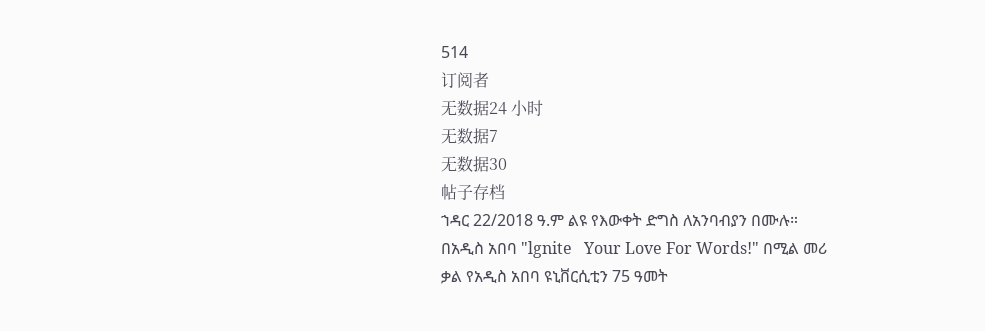514
订阅者
无数据24 小时
无数据7
无数据30
帖子存档
ኀዳር 22/2018 ዓ.ም ልዩ የእውቀት ድግስ ለአንባብያን በሙሉ። በአዲስ አበባ "lgnite   Your Love For Words!" በሚል መሪ ቃል የአዲስ አበባ ዩኒቨርሲቲን 75 ዓመት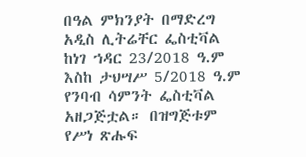በዓል ምክንያት በማድረግ አዲስ ሊትሬቸር ፌስቲቫል ከነገ ኀዳር 23/2018 ዓ.ም እስከ ታህሣሥ 5/2018 ዓ.ም የንባብ ሳምንት ፌስቲቫል አዘጋጅቷል። በዝግጅቱም የሥነ ጽሑፍ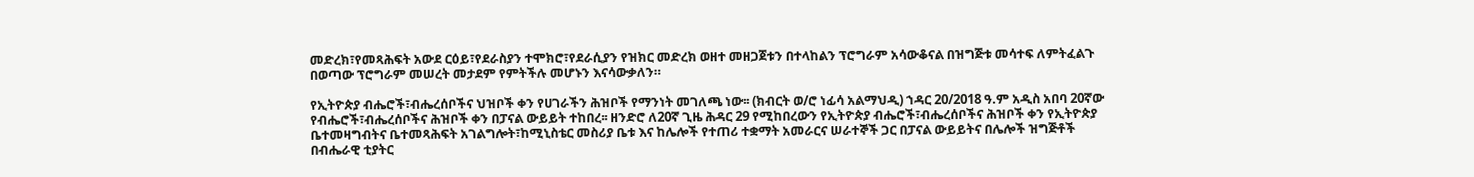መድረክ፣የመጻሕፍት አውደ ርዕይ፣የደራስያን ተሞክሮ፣የደራሲያን የዝክር መድረክ ወዘተ መዘጋጀቱን በተላከልን ፕሮግራም አሳውቆናል በዝግጅቱ መሳተፍ ለምትፈልጉ በወጣው ፕሮግራም መሠረት መታደም የምትችሉ መሆኑን እናሳውቃለን።

የኢትዮጵያ ብሔሮች፣ብሔረሰቦችና ህዝቦች ቀን የሀገራችን ሕዝቦች የማንነት መገለጫ ነው፡፡ (ክብርት ወ/ሮ ነፊሳ አልማህዲ) ኀዳር 20/2018 ዓ.ም አዲስ አበባ 20ኛው የብሔሮች፣ብሔረሰቦችና ሕዝቦች ቀን በፓናል ውይይት ተከበረ፡፡ ዘንድሮ ለ20ኛ ጊዜ ሕዳር 29 የሚከበረውን የኢትዮጵያ ብሔሮች፣ብሔረሰቦችና ሕዝቦች ቀን የኢትዮጵያ ቤተመዛግብትና ቤተመጻሕፍት አገልግሎት፣ከሚኒስቴር መስሪያ ቤቱ እና ከሌሎች የተጠሪ ተቋማት አመራርና ሠራተኞች ጋር በፓናል ውይይትና በሌሎች ዝግጅቶች በብሔራዊ ቲያትር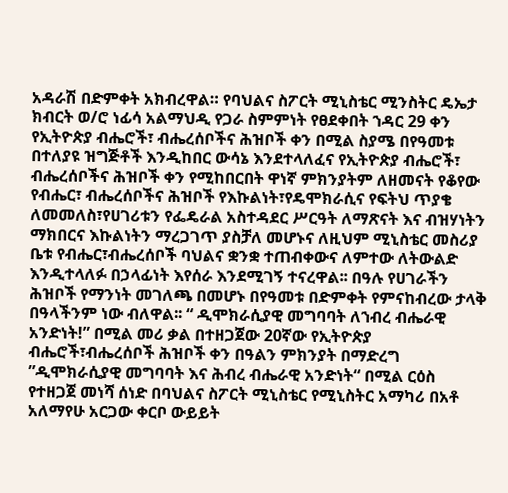አዳራሽ በድምቀት አክብረዋል። የባህልና ስፖርት ሚኒስቴር ሚንስትር ዴኤታ ክብርት ወ/ሮ ነፊሳ አልማህዲ የጋራ ስምምነት የፀደቀበት ኀዳር 29 ቀን የኢትዮጵያ ብሔሮች፣ ብሔረሰቦችና ሕዝቦች ቀን በሚል ስያሜ በየዓመቱ በተለያዩ ዝግጅቶች እንዲከበር ውሳኔ እንደተላለፈና የኢትዮጵያ ብሔሮች፣ ብሔረሰቦችና ሕዝቦች ቀን የሚከበርበት ዋነኛ ምክንያትም ለዘመናት የቆየው የብሔር፣ ብሔረሰቦችና ሕዝቦች የእኩልነት፣የዴሞክራሲና የፍትህ ጥያቄ ለመመለስ፣የሀገሪቱን የፌዴራል አስተዳደር ሥርዓት ለማጽናት እና ብዝሃነትን ማክበርና እኩልነትን ማረጋገጥ ያስቻለ መሆኑና ለዚህም ሚኒስቴር መስሪያ ቤቱ የብሔር፣ብሔረሰቦች ባህልና ቋንቋ ተጠብቀውና ለምተው ለትውልድ እንዲተላለፉ በኃላፊነት እየሰራ እንደሚገኝ ተናረዋል፡፡ በዓሉ የሀገራችን ሕዝቦች የማንነት መገለጫ በመሆኑ በየዓመቱ በድምቀት የምናከብረው ታላቅ በዓላችንም ነው ብለዋል፡፡ “ ዲሞክራሲያዊ መግባባት ለኀብረ ብሔራዊ አንድነት!” በሚል መሪ ቃል በተዘጋጀው 20ኛው የኢትዮጵያ ብሔሮች፣ብሔረሰቦች ሕዝቦች ቀን በዓልን ምክንያት በማድረግ ”ዲሞክራሲያዊ መግባባት እና ሕብረ ብሔራዊ አንድነት“ በሚል ርዕስ የተዘጋጀ መነሻ ሰነድ በባህልና ስፖርት ሚኒስቴር የሚኒስትር አማካሪ በአቶ አለማየሁ አርጋው ቀርቦ ውይይት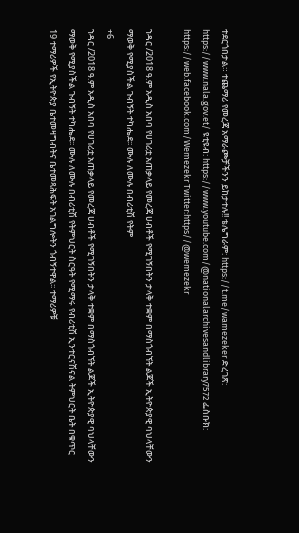ተደርጎበታል። ተጨማሪ የመረጃ አማራጮቻችንን ይከታተሉ!! ቴሌግራም: https://t.me/wamezeker ድረገጽ: https://www.nala.gov.et/ ዩቲዩብ: https://www.youtube.com/@nationalarchivesandlibrary7572 ፌስቡክ: https://web.facebook.com/Wemezekr Twitter:https//@wemezekr

ኀዳር /2018 ዓ.ም አዲስ አበባ የሀገሪቷ አጠቃላይ የመረጃ ሀብቶች የሚገኝበትን ታላቅ ተቋም በማስጎብኘት ልጆች ኢትዮጵያዊ ባህላቸውን ማወቅ የሚያስችል ጉብኝት ተካሔደ፡፡ ሙሉ ለሙሉ በብሪቲሽ የትም
+6
ኀዳር /2018 ዓ.ም አዲስ አበባ የሀገሪቷ አጠቃላይ የመረጃ ሀብቶች የሚገኝበትን ታላቅ ተቋም በማስጎብኘት ልጆች ኢትዮጵያዊ ባህላቸውን ማወቅ የሚያስችል ጉብኝት ተካሔደ፡፡ ሙሉ ለሙሉ በብሪቲሽ የትምህርት ስርዓት የሚማሩ የብሪቲሽ ኢንተርናሽናል ትምህርት ቤት በቁጥር 19 ተማሪዎች የኢትዮጵያ ቤተመዛግብትና ቤተመጻሕፍት አገልግሎትን ጎብኝተዋል፡፡ ተማሪዎቹ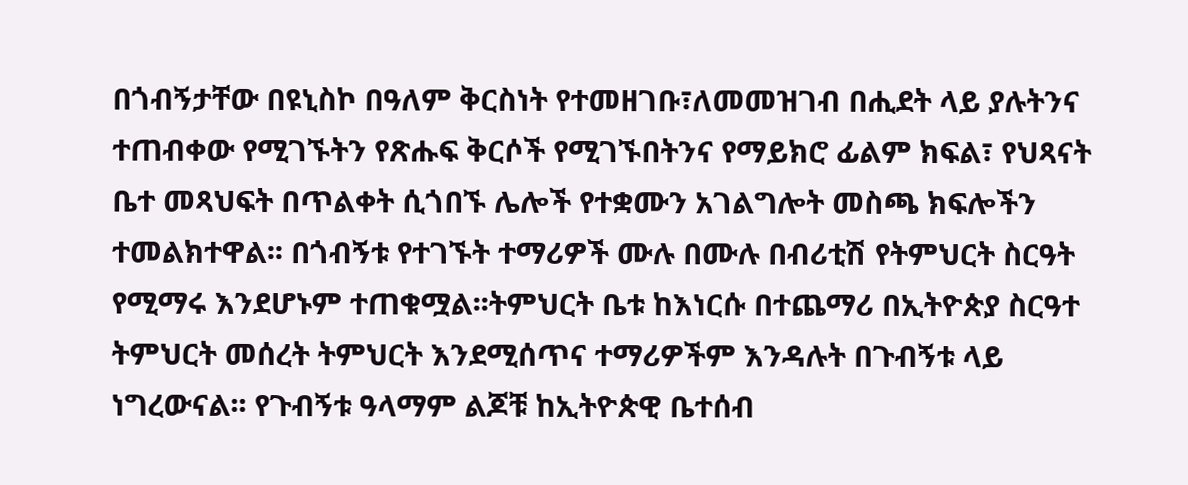በጎብኝታቸው በዩኒስኮ በዓለም ቅርስነት የተመዘገቡ፣ለመመዝገብ በሒደት ላይ ያሉትንና ተጠብቀው የሚገኙትን የጽሑፍ ቅርሶች የሚገኙበትንና የማይክሮ ፊልም ክፍል፣ የህጻናት ቤተ መጻህፍት በጥልቀት ሲጎበኙ ሌሎች የተቋሙን አገልግሎት መስጫ ክፍሎችን ተመልክተዋል፡፡ በጎብኝቱ የተገኙት ተማሪዎች ሙሉ በሙሉ በብሪቲሽ የትምህርት ስርዓት የሚማሩ እንደሆኑም ተጠቁሟል፡፡ትምህርት ቤቱ ከእነርሱ በተጨማሪ በኢትዮጵያ ስርዓተ ትምህርት መሰረት ትምህርት እንደሚሰጥና ተማሪዎችም እንዳሉት በጉብኝቱ ላይ ነግረውናል፡፡ የጉብኝቱ ዓላማም ልጆቹ ከኢትዮጵዊ ቤተሰብ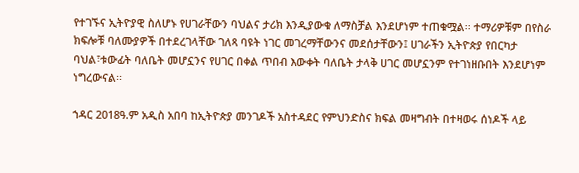የተገኙና ኢትዮያዊ ስለሆኑ የሀገራቸውን ባህልና ታሪክ እንዲያውቁ ለማስቻል እንደሆነም ተጠቁሟል፡፡ ተማሪዎቹም በየስራ ክፍሎቹ ባለሙያዎች በተደረገላቸው ገለጻ ባዩት ነገር መገረማቸውንና መደሰታቸውን፤ ሀገራችን ኢትዮጵያ የበርካታ ባህል፣ቱውፊት ባለቤት መሆኗንና የሀገር በቀል ጥበብ እውቀት ባለቤት ታላቅ ሀገር መሆኗንም የተገነዘቡበት እንደሆነም ነግረውናል፡፡

ኀዳር 2018ዓ.ም አዲስ አበባ ከኢትዮጵያ መንገዶች አስተዳደር የምህንድስና ክፍል መዛግብት በተዛወሩ ሰነዶች ላይ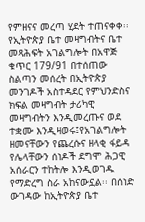የምዘናና መረጣ ሂደት ተጠናቀቀ፡፡ የኢትዮጵያ ቤተ መዛግብትና ቤተ መጻሕፍት አገልግሎት በአዋጅ ቁጥር 179/91 በተሰጠው ስልጣን መሰረት በኢትዮጵያ መንገዶች አስተዳደር የምህንድስና ክፍል መዛግብት ታሪካዊ መዛግብትን እንዲመረጡና ወደ ተቋሙ እንዲዛወሩ፤የአገልግሎት ዘመናቸውን የጨረሱና ዘላቂ ፋይዳ የሌላቸውን ሰነዶች ደግሞ ሕጋዊ አሰራርን ተከትሎ እንዲወገዱ የማድረግ ስራ አከናውኗል፡፡ በሰነድ ውገዳው ከኢትዮጵያ ቤተ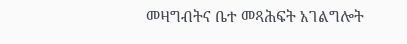መዛግብትና ቤተ መጻሕፍት አገልግሎት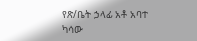የጽ/ቤት ኃላፊ አቶ አባተ ካሳው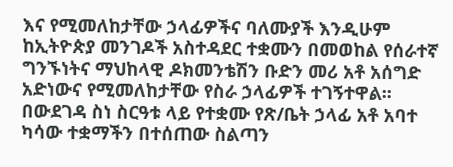እና የሚመለከታቸው ኃላፊዎችና ባለሙያች እንዲሁም ከኢትዮጵያ መንገዶች አስተዳደር ተቋሙን በመወከል የሰራተኛ ግንኙነትና ማህከላዊ ዶክመንቴሽን ቡድን መሪ አቶ አሰግድ አድነውና የሚመለከታቸው የስራ ኃላፊዎች ተገኝተዋል፡፡ በውደገዳ ስነ ስርዓቱ ላይ የተቋሙ የጽ/ቤት ኃላፊ አቶ አባተ ካሳው ተቋማችን በተሰጠው ስልጣን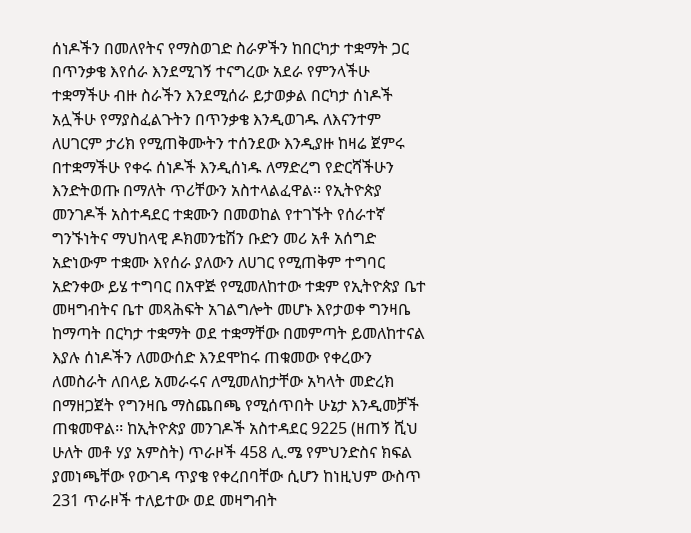ሰነዶችን በመለየትና የማስወገድ ስራዎችን ከበርካታ ተቋማት ጋር በጥንቃቄ እየሰራ እንደሚገኝ ተናግረው አደራ የምንላችሁ ተቋማችሁ ብዙ ስራችን እንደሚሰራ ይታወቃል በርካታ ሰነዶች አሏችሁ የማያስፈልጉትን በጥንቃቄ እንዲወገዱ ለእናንተም ለሀገርም ታሪክ የሚጠቅሙትን ተሰንደው እንዲያዙ ከዛሬ ጀምሩ በተቋማችሁ የቀሩ ሰነዶች እንዲሰነዱ ለማድረግ የድርሻችሁን እንድትወጡ በማለት ጥሪቸውን አስተላልፈዋል፡፡ የኢትዮጵያ መንገዶች አስተዳደር ተቋሙን በመወከል የተገኙት የሰራተኛ ግንኙነትና ማህከላዊ ዶክመንቴሽን ቡድን መሪ አቶ አሰግድ አድነውም ተቋሙ እየሰራ ያለውን ለሀገር የሚጠቅም ተግባር አድንቀው ይሄ ተግባር በአዋጅ የሚመለከተው ተቋም የኢትዮጵያ ቤተ መዛግብትና ቤተ መጻሕፍት አገልግሎት መሆኑ እየታወቀ ግንዛቤ ከማጣት በርካታ ተቋማት ወደ ተቋማቸው በመምጣት ይመለከተናል እያሉ ሰነዶችን ለመውሰድ እንደሞከሩ ጠቁመው የቀረውን ለመስራት ለበላይ አመራሩና ለሚመለከታቸው አካላት መድረክ በማዘጋጀት የግንዛቤ ማስጨበጫ የሚሰጥበት ሁኔታ እንዲመቻች ጠቁመዋል፡፡ ከኢትዮጵያ መንገዶች አስተዳደር 9225 (ዘጠኝ ሺህ ሁለት መቶ ሃያ አምስት) ጥራዞች 458 ሊ.ሜ የምህንድስና ክፍል ያመነጫቸው የውገዳ ጥያቄ የቀረበባቸው ሲሆን ከነዚህም ውስጥ 231 ጥራዞች ተለይተው ወደ መዛግብት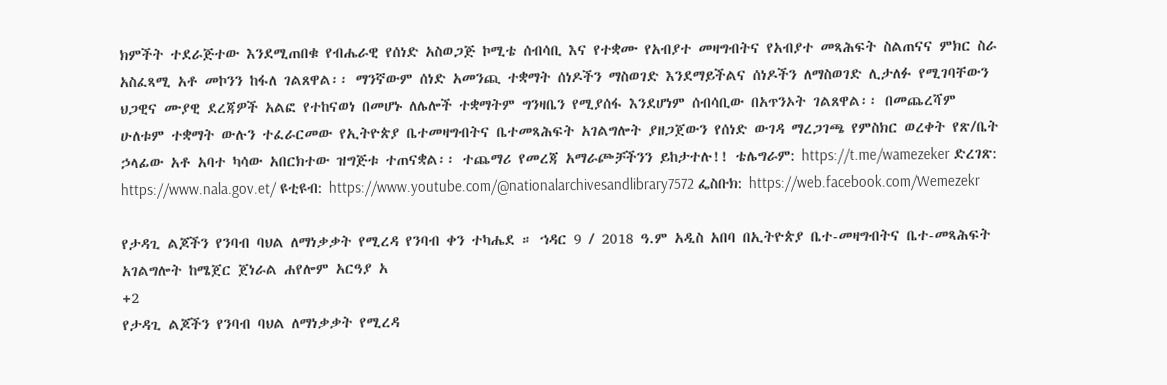ክምችት ተደራጅተው እንደሚጠበቁ የብሔራዊ የሰነድ አስወጋጅ ኮሚቴ ሰብሳቢ እና የተቋሙ የአብያተ መዛግብትና የአብያተ መጻሕፍት ስልጠናና ምክር ስራ አስፈጻሚ አቶ መኮንን ከፋለ ገልጸዋል፡፡ ማንኛውም ሰነድ አመንጪ ተቋማት ሰነዶችን ማስወገድ እንደማይችልና ሰነዶችን ለማስወገድ ሊታለፉ የሚገባቸውን ህጋዊና ሙያዊ ደረጃዎች አልፎ የተከናወነ በመሆኑ ለሌሎች ተቋማትም ግንዛቤን የሚያሰፋ እንደሆነም ሰብሳቢው በአጥንኦት ገልጸዋል፡፡ በመጨረሻም ሁለቱም ተቋማት ውሉን ተፈራርመው የኢትዮጵያ ቤተመዛግብትና ቤተመጻሕፍት አገልግሎት ያዘጋጀውን የሰነድ ውገዳ ማረጋገጫ የምስክር ወረቀት የጽ/ቤት ኃላፊው አቶ አባተ ካሳው አበርክተው ዝግጅቱ ተጠናቋል፡፡ ተጨማሪ የመረጃ አማራጮቻችንን ይከታተሉ!! ቴሌግራም: https://t.me/wamezeker ድረገጽ: https://www.nala.gov.et/ ዩቲዩብ: https://www.youtube.com/@nationalarchivesandlibrary7572 ፌስቡክ: https://web.facebook.com/Wemezekr

የታዳጊ ልጆችን የንባብ ባህል ለማነቃቃት የሚረዳ የንባብ ቀን ተካሔደ ። ኀዳር 9 / 2018 ዓ.ም አዲስ አበባ በኢትዮጵያ ቤተ-መዛግብትና ቤተ-መጻሕፍት አገልግሎት ከሜጀር ጀነራል ሐየሎም አርዓያ አ
+2
የታዳጊ ልጆችን የንባብ ባህል ለማነቃቃት የሚረዳ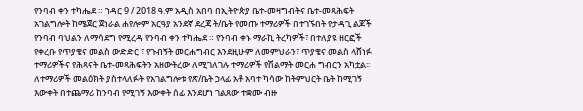የንባብ ቀን ተካሔደ ። ኀዳር 9 / 2018 ዓ.ም አዲስ አበባ በኢትዮጵያ ቤተ-መዛግብትና ቤተ-መጻሕፍት አገልግሎት ከሜጀር ጀነራል ሐየሎም አርዓያ አንደኛ ደረጃ ት/ቤት የመጡ ተማሪዎች በተገኙበት የታዳጊ ልጆች የንባብ ባህልን ለማሳደግ የሚረዳ የንባብ ቀን ተካሔደ ። የንባብ ቀኑ ማራኪ ትረካዎች፣ በተለያዩ ዘርፎች የቀረቡ የጥያቄና መልስ ውድድር ፣ የጉብኝት መርሐግብር እንደዚሁም ለመምህራን፣ ጥያቄና መልስ ላሸነፉ ተማሪዎችና የሕጻናት ቤተ-መጻሕፍትን አዘውትረው ለሚገለገሉ ተማሪዎች የሽልማት መርሐ ግብርን አካቷል፡፡ ለተማሪዎች መልዕክት ያስተላለፉት የአገልግሎቱ የጽ/ቤት ኃላፊ አቶ አባተ ካሳው ከትምህርት ቤት ከሚገኝ እውቀት በተጨማሪ ከንባብ የሚገኝ እውቀት ሰፊ እንደሆነ ገልጸው ተቋሙ ብዙ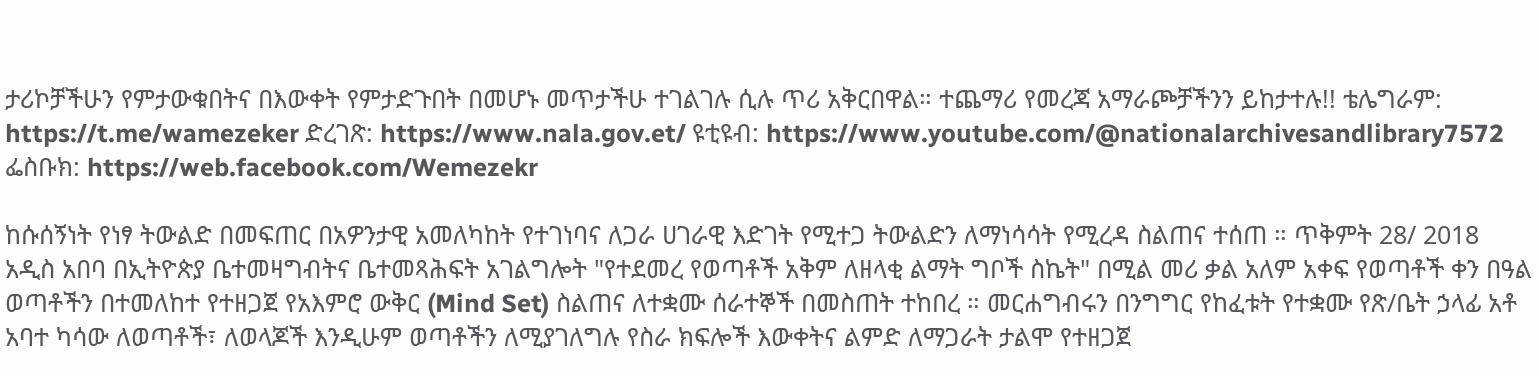ታሪኮቻችሁን የምታውቁበትና በእውቀት የምታድጉበት በመሆኑ መጥታችሁ ተገልገሉ ሲሉ ጥሪ አቅርበዋል። ተጨማሪ የመረጃ አማራጮቻችንን ይከታተሉ!! ቴሌግራም: https://t.me/wamezeker ድረገጽ: https://www.nala.gov.et/ ዩቲዩብ: https://www.youtube.com/@nationalarchivesandlibrary7572 ፌስቡክ: https://web.facebook.com/Wemezekr

ከሱሰኝነት የነፃ ትውልድ በመፍጠር በአዎንታዊ አመለካከት የተገነባና ለጋራ ሀገራዊ እድገት የሚተጋ ትውልድን ለማነሳሳት የሚረዳ ስልጠና ተሰጠ ። ጥቅምት 28/ 2018 አዲስ አበባ በኢትዮጵያ ቤተመዛግብትና ቤተመጻሕፍት አገልግሎት "የተደመረ የወጣቶች አቅም ለዘላቂ ልማት ግቦች ስኬት" በሚል መሪ ቃል አለም አቀፍ የወጣቶች ቀን በዓል ወጣቶችን በተመለከተ የተዘጋጀ የአእምሮ ውቅር (Mind Set) ስልጠና ለተቋሙ ሰራተኞች በመስጠት ተከበረ ። መርሐግብሩን በንግግር የከፈቱት የተቋሙ የጽ/ቤት ኃላፊ አቶ አባተ ካሳው ለወጣቶች፣ ለወላጆች እንዲሁም ወጣቶችን ለሚያገለግሉ የስራ ክፍሎች እውቀትና ልምድ ለማጋራት ታልሞ የተዘጋጀ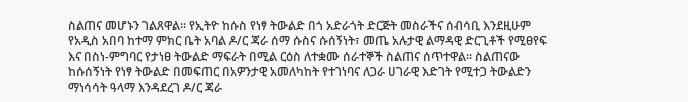ስልጠና መሆኑን ገልጸዋል። የኢትዮ ከሱስ የነፃ ትውልድ በጎ አድራጎት ድርጅት መስራችና ሰብሳቢ እንደዚሁም የአዲስ አበባ ከተማ ምክር ቤት አባል ዶ/ር ጃራ ሰማ ሱስና ሱሰኝነት፣ መጤ አሉታዊ ልማዳዊ ድርጊቶች የሚፀየፍ እና በስነ-ምግባር የታነፀ ትውልድ ማፍራት በሚል ርዕስ ለተቋሙ ሰራተኞች ስልጠና ሰጥተዋል። ስልጠናው ከሱሰኝነት የነፃ ትውልድ በመፍጠር በአዎንታዊ አመለካከት የተገነባና ለጋራ ሀገራዊ እድገት የሚተጋ ትውልድን ማነሳሳት ዓላማ እንዳደረገ ዶ/ር ጃራ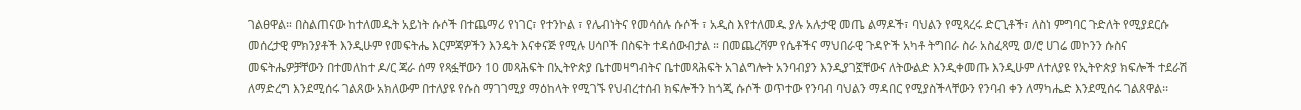ገልፀዋል። በስልጠናው ከተለመዱት አይነት ሱሶች በተጨማሪ የነገር፣ የተንኮል ፣ የሌብነትና የመሳሰሉ ሱሶች ፣ አዲስ እየተለመዱ ያሉ አሉታዊ መጤ ልማዶች፣ ባህልን የሚጻረሩ ድርጊቶች፣ ለስነ ምግባር ጉድለት የሚያደርሱ መሰረታዊ ምክንያቶች እንዲሁም የመፍትሔ እርምጃዎችን እንዴት እናቀናጅ የሚሉ ሀሳቦች በስፍት ተዳሰውብታል ። በመጨረሻም የሴቶችና ማህበራዊ ጉዳዮች አካቶ ትግበራ ስራ አስፈጻሚ ወ/ሮ ሀገሬ መኮንን ሱስና መፍትሔዎቻቸውን በተመለከተ ዶ/ር ጃራ ሰማ የጻፏቸውን 10 መጻሕፍት በኢትዮጵያ ቤተመዛግብትና ቤተመጻሕፍት አገልግሎት አንባብያን እንዲያገኟቸውና ለትውልድ እንዲቀመጡ እንዲሁም ለተለያዩ የኢትዮጵያ ክፍሎች ተደራሽ ለማድረግ እንደሚሰሩ ገልጸው አክለውም በተለያዩ የሱስ ማገገሚያ ማዕከላት የሚገኙ የህብረተሰብ ክፍሎችን ከጎጂ ሱሶች ወጥተው የንባብ ባህልን ማዳበር የሚያስችላቸውን የንባብ ቀን ለማካሔድ እንደሚሰሩ ገልጸዋል፡፡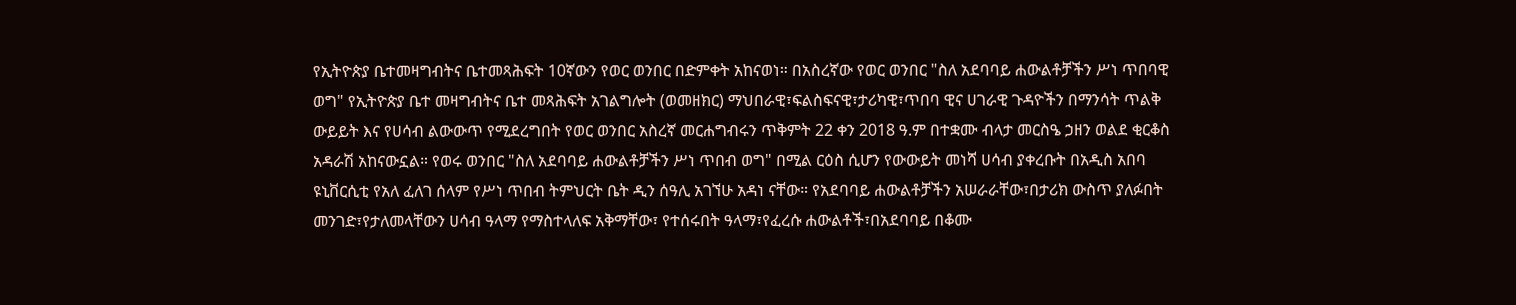የኢትዮጵያ ቤተመዛግብትና ቤተመጻሕፍት 10ኛውን የወር ወንበር በድምቀት አከናወነ። በአስረኛው የወር ወንበር "ስለ አደባባይ ሐውልቶቻችን ሥነ ጥበባዊ ወግ" የኢትዮጵያ ቤተ መዛግብትና ቤተ መጻሕፍት አገልግሎት (ወመዘክር) ማህበራዊ፣ፍልስፍናዊ፣ታሪካዊ፣ጥበባ ዊና ሀገራዊ ጉዳዮችን በማንሳት ጥልቅ ውይይት እና የሀሳብ ልውውጥ የሚደረግበት የወር ወንበር አስረኛ መርሐግብሩን ጥቅምት 22 ቀን 2018 ዓ.ም በተቋሙ ብላታ መርስዔ ኃዘን ወልደ ቂርቆስ አዳራሽ አከናውኗል። የወሩ ወንበር "ስለ አደባባይ ሐውልቶቻችን ሥነ ጥበብ ወግ" በሚል ርዕስ ሲሆን የውውይት መነሻ ሀሳብ ያቀረቡት በአዲስ አበባ ዩኒቨርሲቲ የአለ ፈለገ ሰላም የሥነ ጥበብ ትምህርት ቤት ዲን ሰዓሊ አገኘሁ አዳነ ናቸው። የአደባባይ ሐውልቶቻችን አሠራራቸው፣በታሪክ ውስጥ ያለፉበት መንገድ፣የታለመላቸውን ሀሳብ ዓላማ የማስተላለፍ አቅማቸው፣ የተሰሩበት ዓላማ፣የፈረሱ ሐውልቶች፣በአደባባይ በቆሙ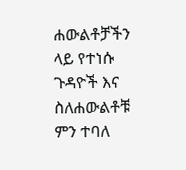ሐውልቶቻችን ላይ የተነሱ ጉዳዮች እና ስለሐውልቶቹ ምን ተባለ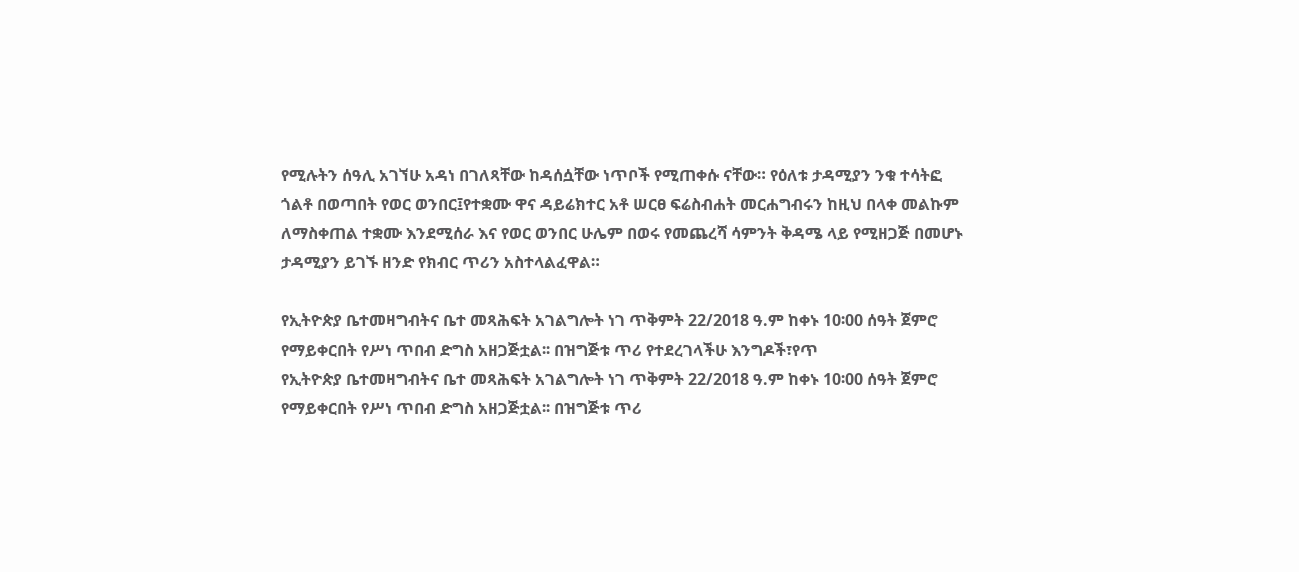የሚሉትን ሰዓሊ አገኘሁ አዳነ በገለጻቸው ከዳሰሷቸው ነጥቦች የሚጠቀሱ ናቸው። የዕለቱ ታዳሚያን ንቁ ተሳትፎ ጎልቶ በወጣበት የወር ወንበር፤የተቋሙ ዋና ዳይሬክተር አቶ ሠርፀ ፍሬስብሐት መርሐግብሩን ከዚህ በላቀ መልኩም ለማስቀጠል ተቋሙ እንደሚሰራ እና የወር ወንበር ሁሌም በወሩ የመጨረሻ ሳምንት ቅዳሜ ላይ የሚዘጋጅ በመሆኑ ታዳሚያን ይገኙ ዘንድ የክብር ጥሪን አስተላልፈዋል።

የኢትዮጵያ ቤተመዛግብትና ቤተ መጻሕፍት አገልግሎት ነገ ጥቅምት 22/2018 ዓ.ም ከቀኑ 10፡00 ሰዓት ጀምሮ የማይቀርበት የሥነ ጥበብ ድግስ አዘጋጅቷል፡፡ በዝግጅቱ ጥሪ የተደረገላችሁ እንግዶች፣የጥ
የኢትዮጵያ ቤተመዛግብትና ቤተ መጻሕፍት አገልግሎት ነገ ጥቅምት 22/2018 ዓ.ም ከቀኑ 10፡00 ሰዓት ጀምሮ የማይቀርበት የሥነ ጥበብ ድግስ አዘጋጅቷል፡፡ በዝግጅቱ ጥሪ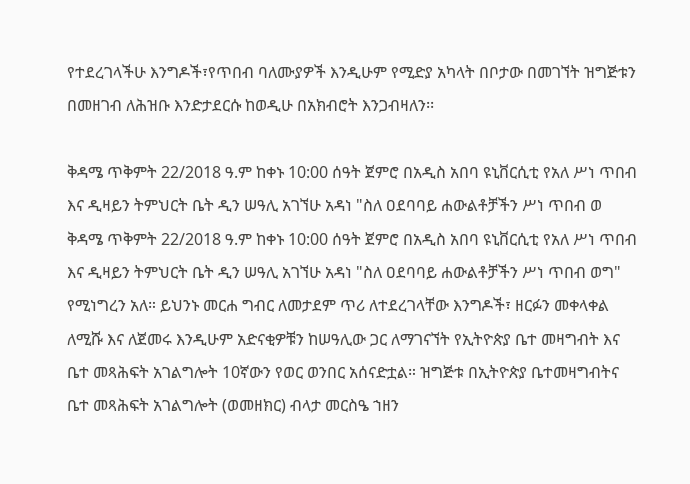የተደረገላችሁ እንግዶች፣የጥበብ ባለሙያዎች እንዲሁም የሚድያ አካላት በቦታው በመገኘት ዝግጅቱን በመዘገብ ለሕዝቡ እንድታደርሱ ከወዲሁ በአክብሮት እንጋብዛለን፡፡

ቅዳሜ ጥቅምት 22/2018 ዓ.ም ከቀኑ 10:00 ሰዓት ጀምሮ በአዲስ አበባ ዩኒቨርሲቲ የአለ ሥነ ጥበብ እና ዲዛይን ትምህርት ቤት ዲን ሠዓሊ አገኘሁ አዳነ "ስለ ዐደባባይ ሐውልቶቻችን ሥነ ጥበብ ወ
ቅዳሜ ጥቅምት 22/2018 ዓ.ም ከቀኑ 10:00 ሰዓት ጀምሮ በአዲስ አበባ ዩኒቨርሲቲ የአለ ሥነ ጥበብ እና ዲዛይን ትምህርት ቤት ዲን ሠዓሊ አገኘሁ አዳነ "ስለ ዐደባባይ ሐውልቶቻችን ሥነ ጥበብ ወግ" የሚነግረን አለ። ይህንኑ መርሐ ግብር ለመታደም ጥሪ ለተደረገላቸው እንግዶች፣ ዘርፉን መቀላቀል ለሚሹ እና ለጀመሩ እንዲሁም አድናቂዎቹን ከሠዓሊው ጋር ለማገናኘት የኢትዮጵያ ቤተ መዛግብት እና ቤተ መጻሕፍት አገልግሎት 10ኛውን የወር ወንበር አሰናድቷል። ዝግጅቱ በኢትዮጵያ ቤተመዛግብትና ቤተ መጻሕፍት አገልግሎት (ወመዘክር) ብላታ መርስዔ ኀዘን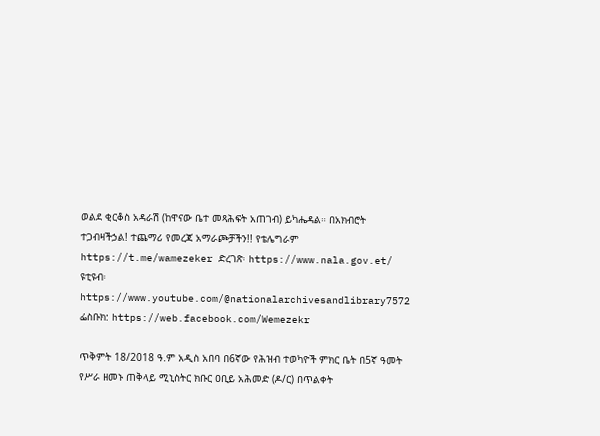ወልደ ቂርቆስ አዳራሽ (ከዋናው ቤተ መጻሕፍት አጠገብ) ይካሔዳል። በአክብሮት ተጋብዛችኃል! ተጨማሪ የመረጃ አማራጮቻችን!! የቴሌግራም https://t.me/wamezeker ድረገጽ፡ https://www.nala.gov.et/ ዩቲዩብ፡ https://www.youtube.com/@nationalarchivesandlibrary7572 ፌስቡክ: https://web.facebook.com/Wemezekr

ጥቅምት 18/2018 ዓ.ም አዲስ አበባ በ6ኛው የሕዝብ ተወካዮች ምክር ቤት በ5ኛ ዓመት የሥራ ዘመኑ ጠቅላይ ሚኒስትር ክቡር ዐቢይ አሕመድ (ዶ/ር) በጥልቀት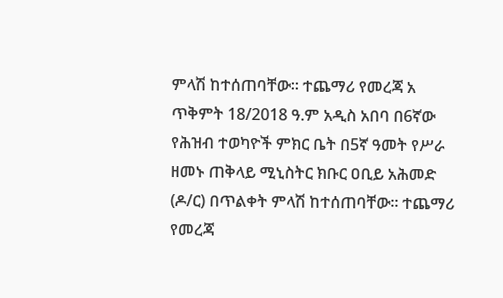ምላሽ ከተሰጠባቸው፡፡ ተጨማሪ የመረጃ አ
ጥቅምት 18/2018 ዓ.ም አዲስ አበባ በ6ኛው የሕዝብ ተወካዮች ምክር ቤት በ5ኛ ዓመት የሥራ ዘመኑ ጠቅላይ ሚኒስትር ክቡር ዐቢይ አሕመድ (ዶ/ር) በጥልቀት ምላሽ ከተሰጠባቸው፡፡ ተጨማሪ የመረጃ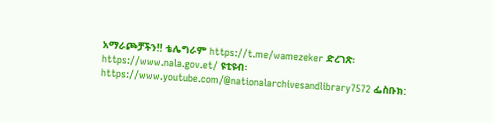አማራጮቻችን!! ቴሌግራም https://t.me/wamezeker ድረገጽ፡ https://www.nala.gov.et/ ዩቲዩብ፡ https://www.youtube.com/@nationalarchivesandlibrary7572 ፌስቡክ: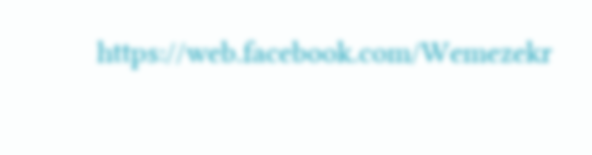https://web.facebook.com/Wemezekr